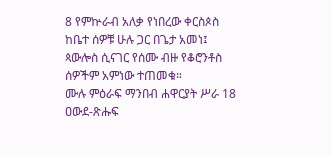8 የምኵራብ አለቃ የነበረው ቀርስጶስ ከቤተ ሰዎቹ ሁሉ ጋር በጌታ አመነ፤ ጳውሎስ ሲናገር የሰሙ ብዙ የቆሮንቶስ ሰዎችም አምነው ተጠመቁ።
ሙሉ ምዕራፍ ማንበብ ሐዋርያት ሥራ 18
ዐውደ-ጽሑፍ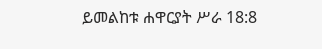ይመልከቱ ሐዋርያት ሥራ 18:8